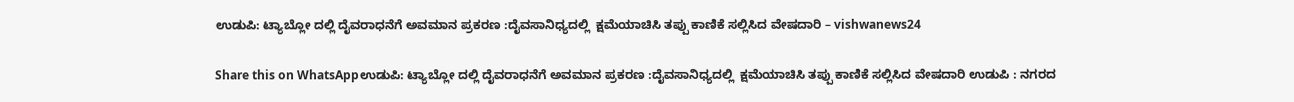ಉಡುಪಿ: ಟ್ಯಾಬ್ಲೋ ದಲ್ಲಿ ದೈವರಾಧನೆಗೆ ಅವಮಾನ ಪ್ರಕರಣ :ದೈವಸಾನಿಧ್ಯದಲ್ಲಿ  ಕ್ಷಮೆಯಾಚಿಸಿ ತಪ್ಪು ಕಾಣಿಕೆ ಸಲ್ಲಿಸಿದ ವೇಷದಾರಿ – vishwanews24

Share this on WhatsAppಉಡುಪಿ: ಟ್ಯಾಬ್ಲೋ ದಲ್ಲಿ ದೈವರಾಧನೆಗೆ ಅವಮಾನ ಪ್ರಕರಣ :ದೈವಸಾನಿಧ್ಯದಲ್ಲಿ  ಕ್ಷಮೆಯಾಚಿಸಿ ತಪ್ಪು ಕಾಣಿಕೆ ಸಲ್ಲಿಸಿದ ವೇಷದಾರಿ ಉಡುಪಿ : ನಗರದ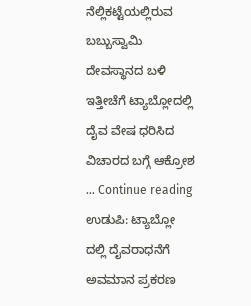ನೆಲ್ಲಿಕಟ್ಟೆಯಲ್ಲಿರುವ ಬಬ್ಬುಸ್ವಾಮಿ ದೇವಸ್ಥಾನದ ಬಳಿ ಇತ್ತೀಚೆಗೆ ‌ಟ್ಯಾಬ್ಲೋದಲ್ಲಿ ದೈವ ವೇಷ ಧರಿಸಿದ ವಿಚಾರದ ಬಗ್ಗೆ ಆಕ್ರೋಶ … Continue reading ಉಡುಪಿ: ಟ್ಯಾಬ್ಲೋ ದಲ್ಲಿ ದೈವರಾಧನೆಗೆ ಅವಮಾನ ಪ್ರಕರಣ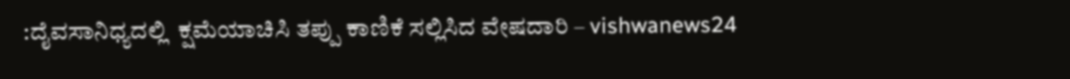:ದೈವಸಾನಿಧ್ಯದಲ್ಲಿ  ಕ್ಷಮೆಯಾಚಿಸಿ ತಪ್ಪು ಕಾಣಿಕೆ ಸಲ್ಲಿಸಿದ ವೇಷದಾರಿ – vishwanews24